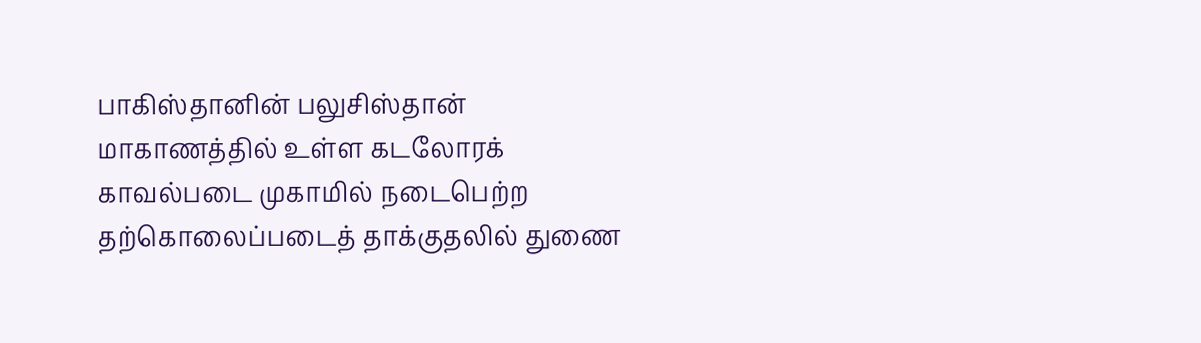பாகிஸ்தானின் பலுசிஸ்தான் மாகாணத்தில் உள்ள கடலோரக் காவல்படை முகாமில் நடைபெற்ற தற்கொலைப்படைத் தாக்குதலில் துணை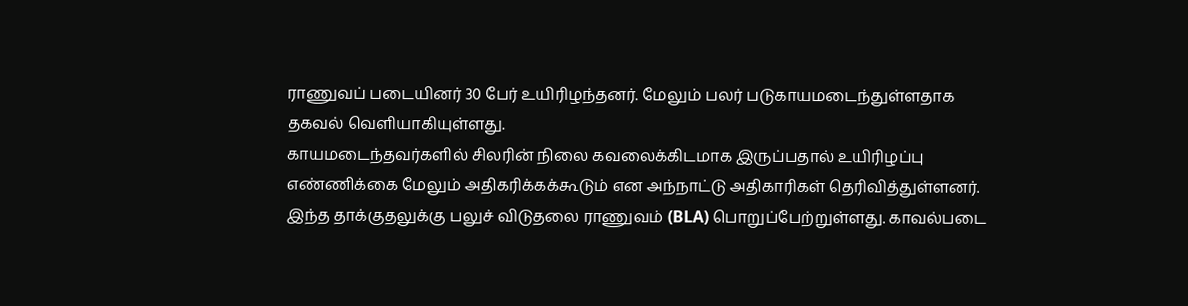ராணுவப் படையினர் 30 பேர் உயிரிழந்தனர். மேலும் பலர் படுகாயமடைந்துள்ளதாக தகவல் வெளியாகியுள்ளது.
காயமடைந்தவர்களில் சிலரின் நிலை கவலைக்கிடமாக இருப்பதால் உயிரிழப்பு எண்ணிக்கை மேலும் அதிகரிக்கக்கூடும் என அந்நாட்டு அதிகாரிகள் தெரிவித்துள்ளனர்.
இந்த தாக்குதலுக்கு பலுச் விடுதலை ராணுவம் (BLA) பொறுப்பேற்றுள்ளது. காவல்படை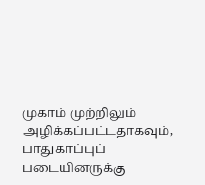முகாம் முற்றிலும் அழிக்கப்பட்டதாகவும், பாதுகாப்புப் படையினருக்கு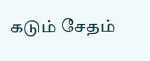கடும் சேதம்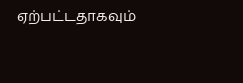ஏற்பட்டதாகவும்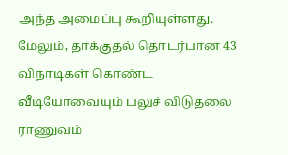அந்த அமைப்பு கூறியுள்ளது.
மேலும், தாக்குதல் தொடர்பான 43 விநாடிகள் கொண்ட வீடியோவையும் பலுச் விடுதலை ராணுவம்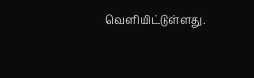வெளியிட்டுள்ளது.